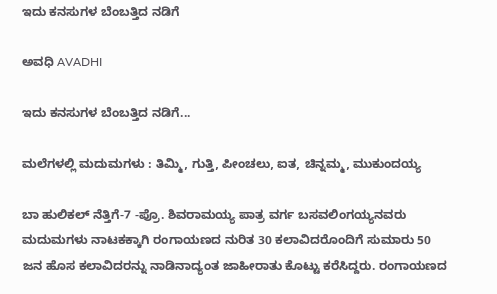ಇದು ಕನಸುಗಳ ಬೆಂಬತ್ತಿದ ನಡಿಗೆ‍

ಅವಧಿ AVADHI

ಇದು ಕನಸುಗಳ ಬೆಂಬತ್ತಿದ ನಡಿಗೆ...

ಮಲೆಗಳಲ್ಲಿ ಮದುಮಗಳು : ತಿಮ್ಮಿ, ಗುತ್ತಿ, ಪೀಂಚಲು, ಐತ, ಚಿನ್ನಮ್ಮ, ಮುಕುಂದಯ್ಯ

ಬಾ ಹುಲಿಕಲ್ ನೆತ್ತಿಗೆ-7 -ಪ್ರೊ. ಶಿವರಾಮಯ್ಯ ಪಾತ್ರ ವರ್ಗ ಬಸವಲಿಂಗಯ್ಯನವರು ಮದುಮಗಳು ನಾಟಕಕ್ಕಾಗಿ ರಂಗಾಯಣದ ನುರಿತ 30 ಕಲಾವಿದರೊಂದಿಗೆ ಸುಮಾರು 50 ಜನ ಹೊಸ ಕಲಾವಿದರನ್ನು ನಾಡಿನಾದ್ಯಂತ ಜಾಹೀರಾತು ಕೊಟ್ಟು ಕರೆಸಿದ್ದರು. ರಂಗಾಯಣದ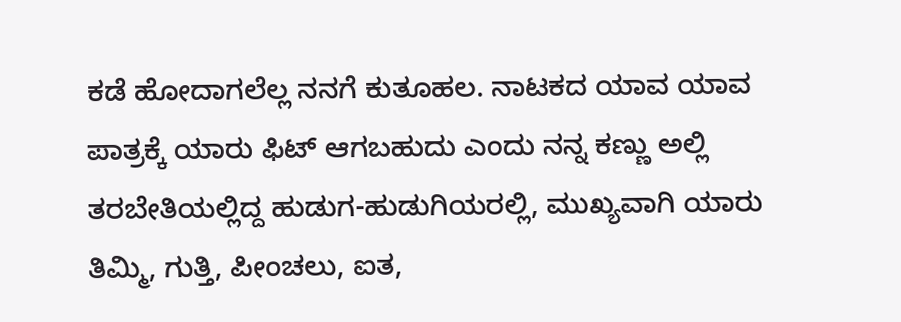ಕಡೆ ಹೋದಾಗಲೆಲ್ಲ ನನಗೆ ಕುತೂಹಲ. ನಾಟಕದ ಯಾವ ಯಾವ ಪಾತ್ರಕ್ಕೆ ಯಾರು ಫಿಟ್ ಆಗಬಹುದು ಎಂದು ನನ್ನ ಕಣ್ಣು ಅಲ್ಲಿ ತರಬೇತಿಯಲ್ಲಿದ್ದ ಹುಡುಗ-ಹುಡುಗಿಯರಲ್ಲಿ, ಮುಖ್ಯವಾಗಿ ಯಾರು ತಿಮ್ಮಿ, ಗುತ್ತಿ, ಪೀಂಚಲು, ಐತ,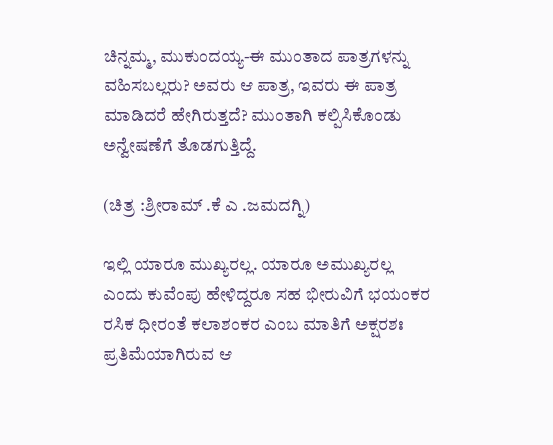ಚಿನ್ನಮ್ಮ, ಮುಕುಂದಯ್ಯ-ಈ ಮುಂತಾದ ಪಾತ್ರಗಳನ್ನು ವಹಿಸಬಲ್ಲರು? ಅವರು ಆ ಪಾತ್ರ, ಇವರು ಈ ಪಾತ್ರ ಮಾಡಿದರೆ ಹೇಗಿರುತ್ತದೆ? ಮುಂತಾಗಿ ಕಲ್ಪಿಸಿಕೊಂಡು ಅನ್ವೇಷಣೆಗೆ ತೊಡಗುತ್ತಿದ್ದೆ.

(ಚಿತ್ರ :ಶ್ರೀರಾಮ್ .ಕೆ ಎ .ಜಮದಗ್ನಿ)

ಇಲ್ಲಿ ಯಾರೂ ಮುಖ್ಯರಲ್ಲ. ಯಾರೂ ಅಮುಖ್ಯರಲ್ಲ ಎಂದು ಕುವೆಂಪು ಹೇಳಿದ್ದರೂ ಸಹ ಭೀರುವಿಗೆ ಭಯಂಕರ ರಸಿಕ ಧೀರಂತೆ ಕಲಾಶಂಕರ ಎಂಬ ಮಾತಿಗೆ ಅಕ್ಷರಶಃ ಪ್ರತಿಮೆಯಾಗಿರುವ ಆ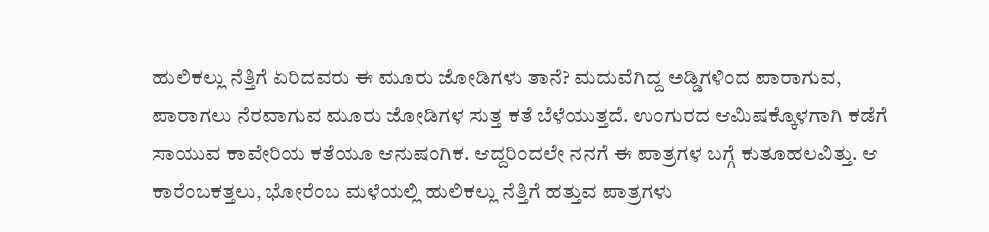ಹುಲಿಕಲ್ಲು ನೆತ್ತಿಗೆ ಏರಿದವರು ಈ ಮೂರು ಜೋಡಿಗಳು ತಾನೆ? ಮದುವೆಗಿದ್ದ ಅಡ್ಡಿಗಳಿಂದ ಪಾರಾಗುವ, ಪಾರಾಗಲು ನೆರವಾಗುವ ಮೂರು ಜೋಡಿಗಳ ಸುತ್ತ ಕತೆ ಬೆಳೆಯುತ್ತದೆ. ಉಂಗುರದ ಆಮಿಷಕ್ಕೊಳಗಾಗಿ ಕಡೆಗೆ ಸಾಯುವ ಕಾವೇರಿಯ ಕತೆಯೂ ಆನುಷಂಗಿಕ. ಆದ್ದರಿಂದಲೇ ನನಗೆ ಈ ಪಾತ್ರಗಳ ಬಗ್ಗೆ ಕುತೂಹಲವಿತ್ತು. ಆ ಕಾರೆಂಬಕತ್ತಲು, ಭೋರೆಂಬ ಮಳೆಯಲ್ಲಿ ಹುಲಿಕಲ್ಲು ನೆತ್ತಿಗೆ ಹತ್ತುವ ಪಾತ್ರಗಳು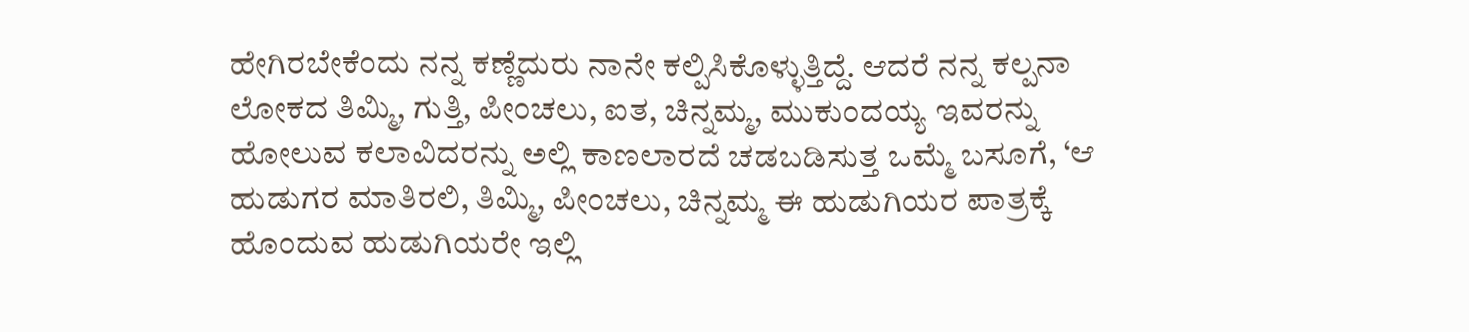ಹೇಗಿರಬೇಕೆಂದು ನನ್ನ ಕಣ್ಣೆದುರು ನಾನೇ ಕಲ್ಪಿಸಿಕೊಳ್ಳುತ್ತಿದ್ದೆ. ಆದರೆ ನನ್ನ ಕಲ್ಪನಾ ಲೋಕದ ತಿಮ್ಮಿ, ಗುತ್ತಿ, ಪೀಂಚಲು, ಐತ, ಚಿನ್ನಮ್ಮ, ಮುಕುಂದಯ್ಯ ಇವರನ್ನು ಹೋಲುವ ಕಲಾವಿದರನ್ನು ಅಲ್ಲಿ ಕಾಣಲಾರದೆ ಚಡಬಡಿಸುತ್ತ ಒಮ್ಮೆ ಬಸೂಗೆ, ‘ಆ ಹುಡುಗರ ಮಾತಿರಲಿ, ತಿಮ್ಮಿ, ಪೀಂಚಲು, ಚಿನ್ನಮ್ಮ ಈ ಹುಡುಗಿಯರ ಪಾತ್ರಕ್ಕೆ ಹೊಂದುವ ಹುಡುಗಿಯರೇ ಇಲ್ಲಿ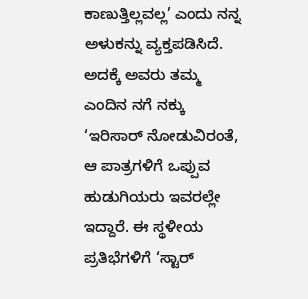ಕಾಣುತ್ತಿಲ್ಲವಲ್ಲ’ ಎಂದು ನನ್ನ ಅಳುಕನ್ನು ವ್ಯಕ್ತಪಡಿಸಿದೆ. ಅದಕ್ಕೆ ಅವರು ತಮ್ಮ ಎಂದಿನ ನಗೆ ನಕ್ಕು ‘ಇರಿಸಾರ್ ನೋಡುವಿರಂತೆ, ಆ ಪಾತ್ರಗಳಿಗೆ ಒಪ್ಪುವ ಹುಡುಗಿಯರು ಇವರಲ್ಲೇ ಇದ್ದಾರೆ. ಈ ಸ್ಥಳೀಯ ಪ್ರತಿಭೆಗಳಿಗೆ ‘ಸ್ಟಾರ್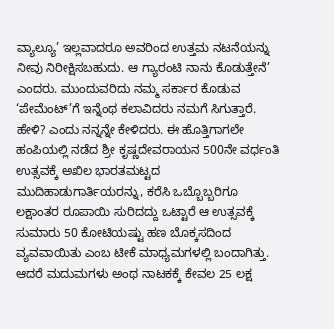ವ್ಯಾಲ್ಯೂ’ ಇಲ್ಲವಾದರೂ ಅವರಿಂದ ಉತ್ತಮ ನಟನೆಯನ್ನು ನೀವು ನಿರೀಕ್ಷಿಸಬಹುದು. ಆ ಗ್ಯಾರಂಟಿ ನಾನು ಕೊಡುತ್ತೇನೆ’ ಎಂದರು. ಮುಂದುವರಿದು ನಮ್ಮ ಸರ್ಕಾರ ಕೊಡುವ ‘ಪೇಮೆಂಟ್’ಗೆ ಇನ್ನೆಂಥ ಕಲಾವಿದರು ನಮಗೆ ಸಿಗುತ್ತಾರೆ. ಹೇಳಿ? ಎಂದು ನನ್ನನ್ನೇ ಕೇಳಿದರು. ಈ ಹೊತ್ತಿಗಾಗಲೇ ಹಂಪಿಯಲ್ಲಿ ನಡೆದ ಶ್ರೀ ಕೃಷ್ಣದೇವರಾಯನ 500ನೇ ವರ್ಧಂತಿ ಉತ್ಸವಕ್ಕೆ ಅಖಿಲ ಭಾರತಮಟ್ಟದ ಮುದಿಹಾಡುಗಾರ್ತಿಯರನ್ನು, ಕರೆಸಿ ಒಬ್ಬೊಬ್ಬರಿಗೂ ಲಕ್ಷಾಂತರ ರೂಪಾಯಿ ಸುರಿದದ್ದು ಒಟ್ಟಾರೆ ಆ ಉತ್ಸವಕ್ಕೆ ಸುಮಾರು 50 ಕೋಟಿಯಷ್ಟು ಹಣ ಬೊಕ್ಕಸದಿಂದ ವ್ಯವವಾಯಿತು ಎಂಬ ಟೀಕೆ ಮಾಧ್ಯಮಗಳಲ್ಲಿ ಬಂದಾಗಿತ್ತು. ಆದರೆ ಮದುಮಗಳು ಅಂಥ ನಾಟಕಕ್ಕೆ ಕೇವಲ 25 ಲಕ್ಷ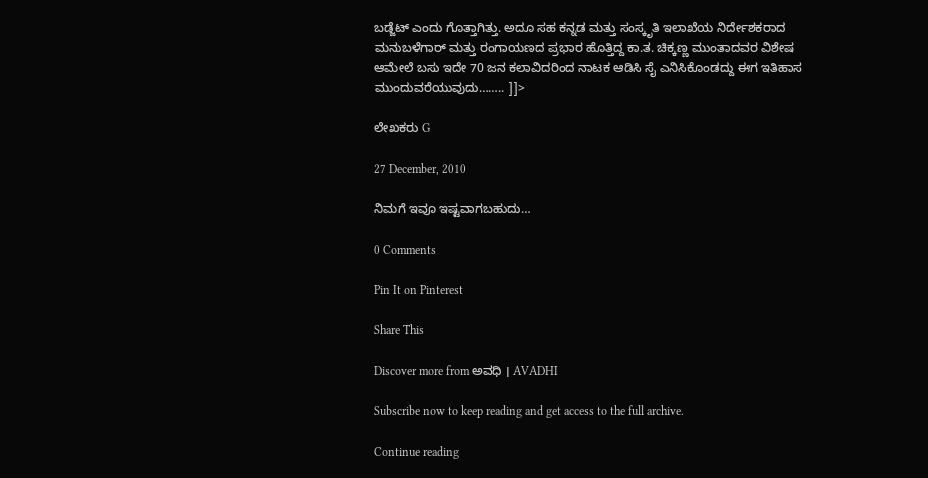ಬಡ್ಜೆಟ್ ಎಂದು ಗೊತ್ತಾಗಿತ್ತು. ಅದೂ ಸಹ ಕನ್ನಡ ಮತ್ತು ಸಂಸ್ಕೃತಿ ಇಲಾಖೆಯ ನಿರ್ದೇಶಕರಾದ ಮನುಬಳೆಗಾರ್ ಮತ್ತು ರಂಗಾಯಣದ ಪ್ರಭಾರ ಹೊತ್ತಿದ್ದ ಕಾ.ತ. ಚಿಕ್ಕಣ್ಣ ಮುಂತಾದವರ ವಿಶೇಷ ಆಮೇಲೆ ಬಸು ಇದೇ 70 ಜನ ಕಲಾವಿದರಿಂದ ನಾಟಕ ಆಡಿಸಿ ಸೈ ಎನಿಸಿಕೊಂಡದ್ದು ಈಗ ಇತಿಹಾಸ ಮುಂದುವರೆಯುವುದು…….. ]]>

ಲೇಖಕರು G

27 December, 2010

ನಿಮಗೆ ಇವೂ ಇಷ್ಟವಾಗಬಹುದು…

0 Comments

Pin It on Pinterest

Share This

Discover more from ಅವಧಿ । AVADHI

Subscribe now to keep reading and get access to the full archive.

Continue reading